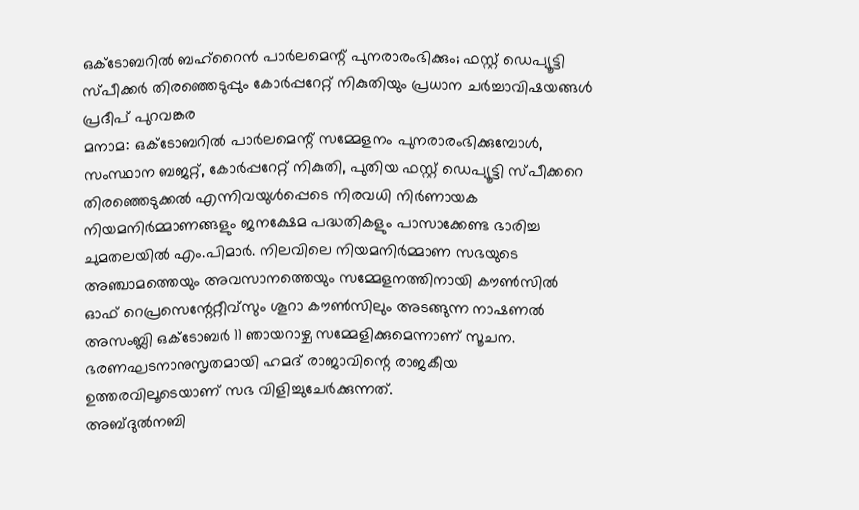ഒക്ടോബറിൽ ബഹ്റൈൻ പാർലമെന്റ് പുനരാരംഭിക്കും; ഫസ്റ്റ് ഡെപ്യൂട്ടി സ്പീക്കർ തിരഞ്ഞെടുപ്പും കോർപ്പറേറ്റ് നികുതിയും പ്രധാന ചർച്ചാവിഷയങ്ങൾ
പ്രദീപ് പുറവങ്കര
മനാമ: ഒക്ടോബറിൽ പാർലമെന്റ് സമ്മേളനം പുനരാരംഭിക്കുമ്പോൾ, സംസ്ഥാന ബജറ്റ്, കോർപ്പറേറ്റ് നികുതി, പുതിയ ഫസ്റ്റ് ഡെപ്യൂട്ടി സ്പീക്കറെ തിരഞ്ഞെടുക്കൽ എന്നിവയുൾപ്പെടെ നിരവധി നിർണായക നിയമനിർമ്മാണങ്ങളും ജനക്ഷേമ പദ്ധതികളും പാസാക്കേണ്ട ഭാരിച്ച ചുമതലയിൽ എം.പിമാർ. നിലവിലെ നിയമനിർമ്മാണ സഭയുടെ അഞ്ചാമത്തെയും അവസാനത്തെയും സമ്മേളനത്തിനായി കൗൺസിൽ ഓഫ് റെപ്രസെന്റേറ്റീവ്സും ശൂറാ കൗൺസിലും അടങ്ങുന്ന നാഷണൽ അസംബ്ലി ഒക്ടോബർ 11 ഞായറാഴ്ച സമ്മേളിക്കുമെന്നാണ് സൂചന. ഭരണഘടനാനുസൃതമായി ഹമദ് രാജാവിന്റെ രാജകീയ ഉത്തരവിലൂടെയാണ് സഭ വിളിച്ചുചേർക്കുന്നത്.
അബ്ദുൽനബി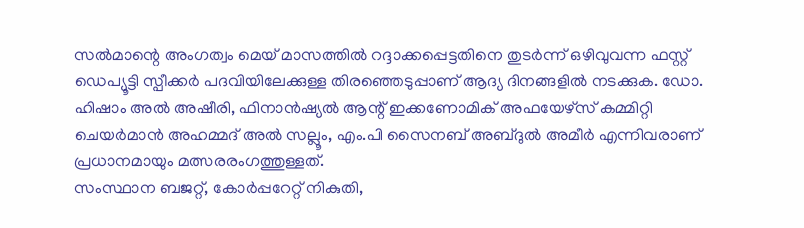സൽമാന്റെ അംഗത്വം മെയ് മാസത്തിൽ റദ്ദാക്കപ്പെട്ടതിനെ തുടർന്ന് ഒഴിവുവന്ന ഫസ്റ്റ് ഡെപ്യൂട്ടി സ്പീക്കർ പദവിയിലേക്കുള്ള തിരഞ്ഞെടുപ്പാണ് ആദ്യ ദിനങ്ങളിൽ നടക്കുക. ഡോ. ഹിഷാം അൽ അഷീരി, ഫിനാൻഷ്യൽ ആന്റ് ഇക്കണോമിക് അഫയേഴ്സ് കമ്മിറ്റി ചെയർമാൻ അഹമ്മദ് അൽ സല്ലൂം, എം.പി സൈനബ് അബ്ദുൽ അമീർ എന്നിവരാണ് പ്രധാനമായും മത്സരരംഗത്തുള്ളത്.
സംസ്ഥാന ബജറ്റ്, കോർപ്പറേറ്റ് നികുതി,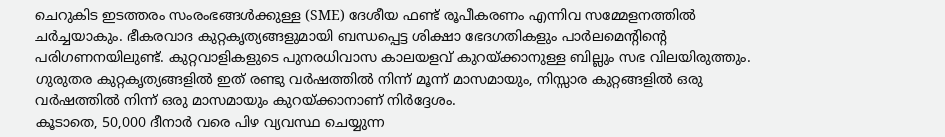ചെറുകിട ഇടത്തരം സംരംഭങ്ങൾക്കുള്ള (SME) ദേശീയ ഫണ്ട് രൂപീകരണം എന്നിവ സമ്മേളനത്തിൽ ചർച്ചയാകും. ഭീകരവാദ കുറ്റകൃത്യങ്ങളുമായി ബന്ധപ്പെട്ട ശിക്ഷാ ഭേദഗതികളും പാർലമെന്റിന്റെ പരിഗണനയിലുണ്ട്. കുറ്റവാളികളുടെ പുനരധിവാസ കാലയളവ് കുറയ്ക്കാനുള്ള ബില്ലും സഭ വിലയിരുത്തും. ഗുരുതര കുറ്റകൃത്യങ്ങളിൽ ഇത് രണ്ടു വർഷത്തിൽ നിന്ന് മൂന്ന് മാസമായും, നിസ്സാര കുറ്റങ്ങളിൽ ഒരു വർഷത്തിൽ നിന്ന് ഒരു മാസമായും കുറയ്ക്കാനാണ് നിർദ്ദേശം.
കൂടാതെ, 50,000 ദീനാർ വരെ പിഴ വ്യവസ്ഥ ചെയ്യുന്ന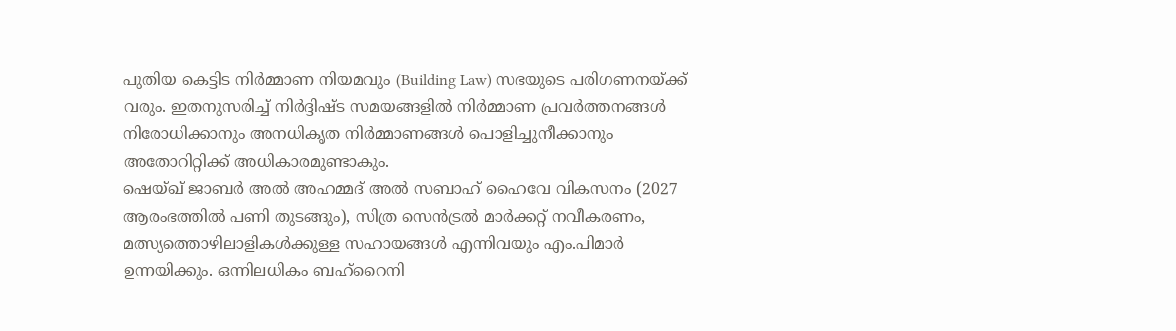പുതിയ കെട്ടിട നിർമ്മാണ നിയമവും (Building Law) സഭയുടെ പരിഗണനയ്ക്ക് വരും. ഇതനുസരിച്ച് നിർദ്ദിഷ്ട സമയങ്ങളിൽ നിർമ്മാണ പ്രവർത്തനങ്ങൾ നിരോധിക്കാനും അനധികൃത നിർമ്മാണങ്ങൾ പൊളിച്ചുനീക്കാനും അതോറിറ്റിക്ക് അധികാരമുണ്ടാകും.
ഷെയ്ഖ് ജാബർ അൽ അഹമ്മദ് അൽ സബാഹ് ഹൈവേ വികസനം (2027 ആരംഭത്തിൽ പണി തുടങ്ങും), സിത്ര സെൻട്രൽ മാർക്കറ്റ് നവീകരണം, മത്സ്യത്തൊഴിലാളികൾക്കുള്ള സഹായങ്ങൾ എന്നിവയും എം.പിമാർ ഉന്നയിക്കും. ഒന്നിലധികം ബഹ്റൈനി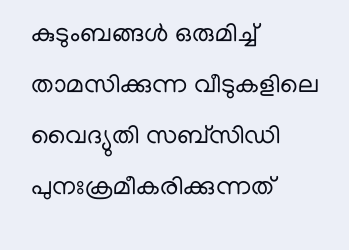കുടുംബങ്ങൾ ഒരുമിച്ച് താമസിക്കുന്ന വീടുകളിലെ വൈദ്യുതി സബ്സിഡി പുനഃക്രമീകരിക്കുന്നത്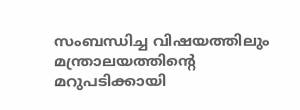സംബന്ധിച്ച വിഷയത്തിലും മന്ത്രാലയത്തിന്റെ മറുപടിക്കായി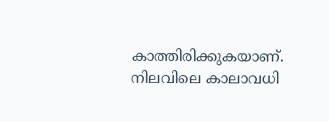കാത്തിരിക്കുകയാണ്. നിലവിലെ കാലാവധി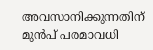അവസാനിക്കുന്നതിന് മുൻപ് പരമാവധി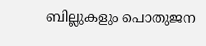ബില്ലുകളും പൊതുജന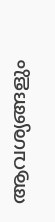ആവശ്യങ്ങളും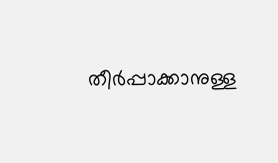തീർപ്പാക്കാനുള്ള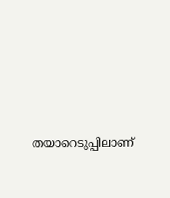തയാറെടുപ്പിലാണ്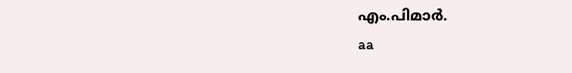എം.പിമാർ.
aa